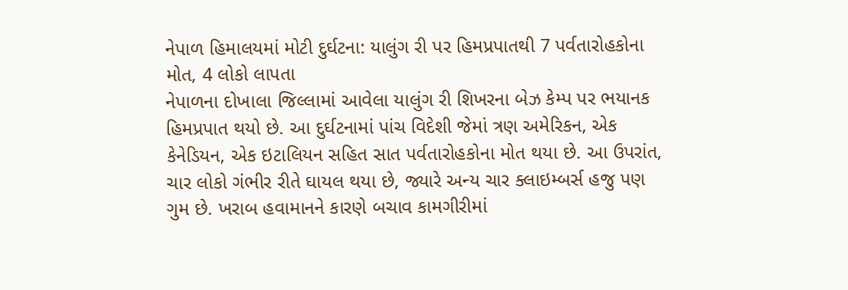નેપાળ હિમાલયમાં મોટી દુર્ઘટના: યાલુંગ રી પર હિમપ્રપાતથી 7 પર્વતારોહકોના મોત, 4 લોકો લાપતા
નેપાળના દોખાલા જિલ્લામાં આવેલા યાલુંગ રી શિખરના બેઝ કેમ્પ પર ભયાનક હિમપ્રપાત થયો છે. આ દુર્ઘટનામાં પાંચ વિદેશી જેમાં ત્રણ અમેરિકન, એક કેનેડિયન, એક ઇટાલિયન સહિત સાત પર્વતારોહકોના મોત થયા છે. આ ઉપરાંત, ચાર લોકો ગંભીર રીતે ઘાયલ થયા છે, જ્યારે અન્ય ચાર ક્લાઇમ્બર્સ હજુ પણ ગુમ છે. ખરાબ હવામાનને કારણે બચાવ કામગીરીમાં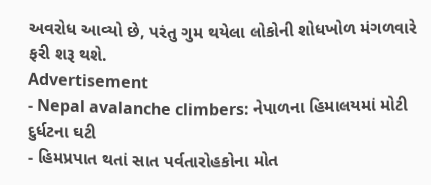અવરોધ આવ્યો છે, પરંતુ ગુમ થયેલા લોકોની શોધખોળ મંગળવારે ફરી શરૂ થશે.
Advertisement
- Nepal avalanche climbers: નેપાળના હિમાલયમાં મોટી દુર્ધટના ઘટી
- હિમપ્રપાત થતાં સાત પર્વતારોહકોના મોત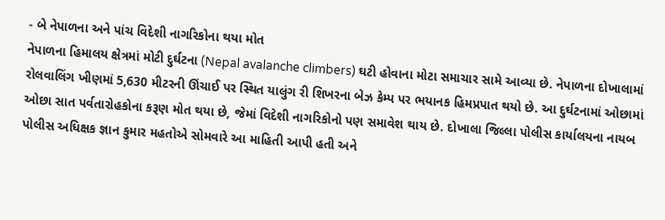- બે નેપાળના અને પાંચ વિદેશી નાગરિકોના થયા મોત
નેપાળના હિમાલય ક્ષેત્રમાં મોટી દુર્ઘટના (Nepal avalanche climbers) ઘટી હોવાના મોટા સમાચાર સામે આવ્યા છે. નેપાળના દોખાલામાં રોલવાલિંગ ખીણમાં 5,630 મીટરની ઊંચાઈ પર સ્થિત યાલુંગ રી શિખરના બેઝ કેમ્પ પર ભયાનક હિમપ્રપાત થયો છે. આ દુર્ઘટનામાં ઓછામાં ઓછા સાત પર્વતારોહકોના કરૂણ મોત થયા છે, જેમાં વિદેશી નાગરિકોનો પણ સમાવેશ થાય છે. દોખાલા જિલ્લા પોલીસ કાર્યાલયના નાયબ પોલીસ અધિક્ષક જ્ઞાન કુમાર મહતોએ સોમવારે આ માહિતી આપી હતી અને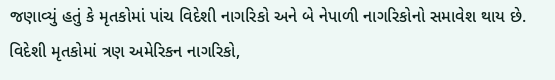જણાવ્યું હતું કે મૃતકોમાં પાંચ વિદેશી નાગરિકો અને બે નેપાળી નાગરિકોનો સમાવેશ થાય છે. વિદેશી મૃતકોમાં ત્રણ અમેરિકન નાગરિકો,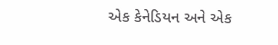એક કેનેડિયન અને એક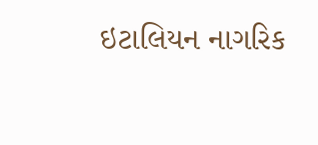ઇટાલિયન નાગરિક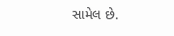સામેલ છે.